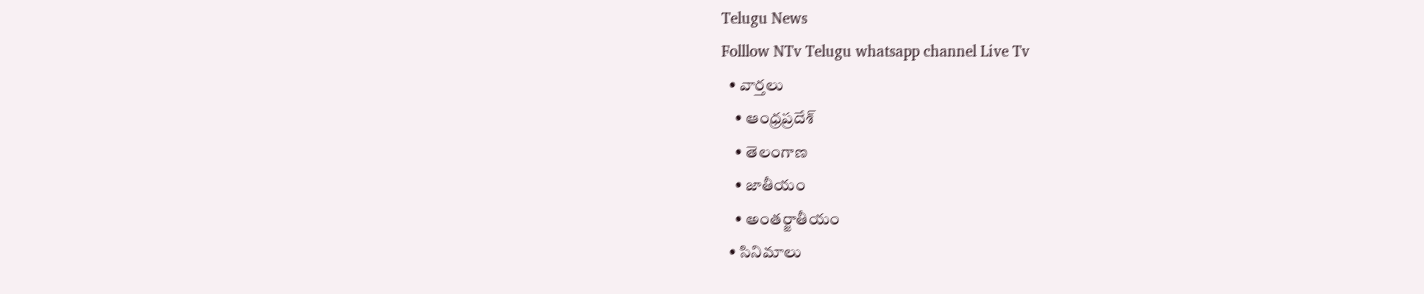Telugu News
Folllow NTv Telugu whatsapp channel Live Tv
  • వార్తలు
    • ఆంధ్రప్రదేశ్
    • తెలంగాణ
    • జాతీయం
    • అంతర్జాతీయం
  • సినిమాలు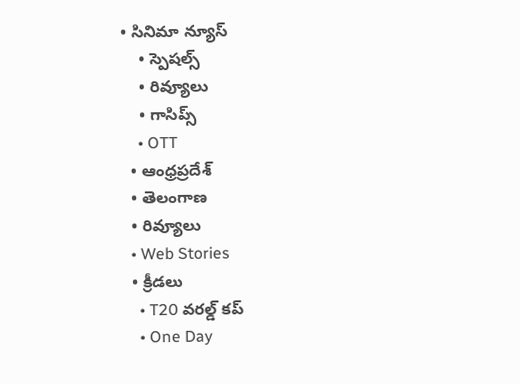• సినిమా న్యూస్
    • స్పెషల్స్
    • రివ్యూలు
    • గాసిప్స్
    • OTT
  • ఆంధ్రప్రదేశ్
  • తెలంగాణ
  • రివ్యూలు
  • Web Stories
  • క్రీడలు
    • T20 వరల్డ్ కప్
    • One Day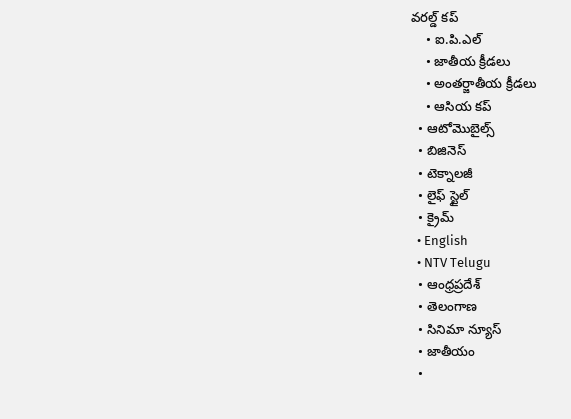వరల్డ్ కప్
    • ఐ.పి.ఎల్
    • జాతీయ క్రీడలు
    • అంతర్జాతీయ క్రీడలు
    • ఆసియ కప్
  • ఆటోమొబైల్స్
  • బిజినెస్‌
  • టెక్నాలజీ
  • లైఫ్ స్టైల్
  • క్రైమ్
  • English
  • NTV Telugu
  • ఆంధ్రప్రదేశ్
  • తెలంగాణ
  • సినిమా న్యూస్
  • జాతీయం
  •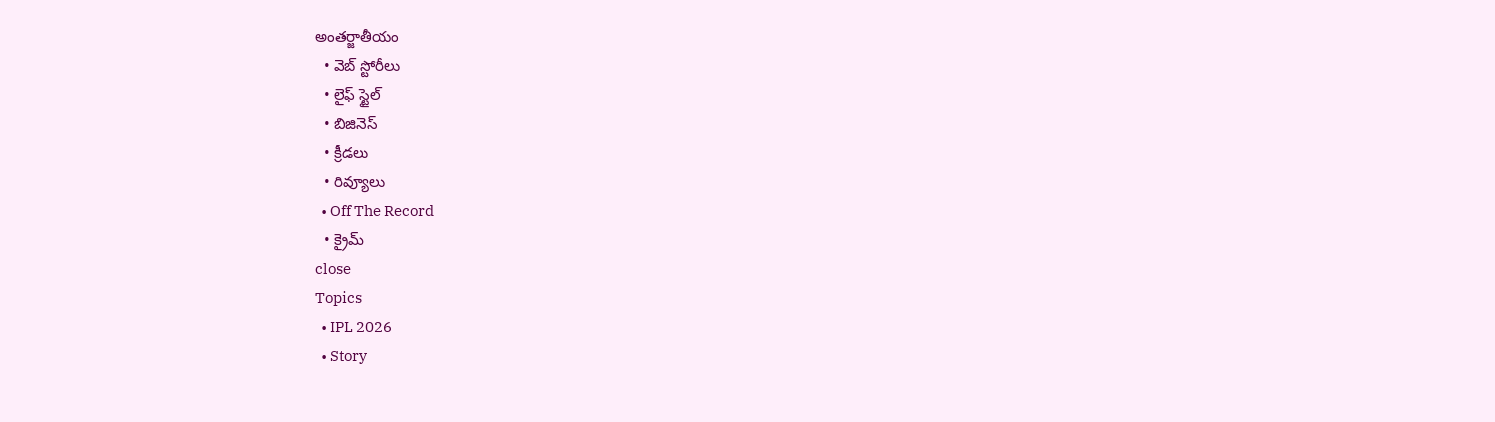అంతర్జాతీయం
  • వెబ్ స్టోరీలు
  • లైఫ్ స్టైల్
  • బిజినెస్‌
  • క్రీడలు
  • రివ్యూలు
  • Off The Record
  • క్రైమ్
close
Topics
  • IPL 2026
  • Story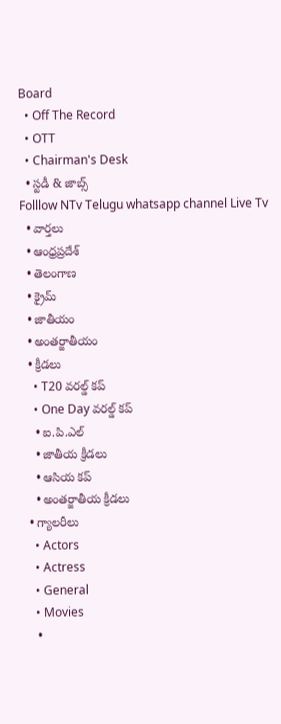Board
  • Off The Record
  • OTT
  • Chairman's Desk
  • స్టడీ & జాబ్స్
Folllow NTv Telugu whatsapp channel Live Tv
  • వార్తలు
  • ఆంధ్రప్రదేశ్
  • తెలంగాణ
  • క్రైమ్
  • జాతీయం
  • అంతర్జాతీయం
  • క్రీడలు
    • T20 వరల్డ్ కప్
    • One Day వరల్డ్ కప్
    • ఐ.పి.ఎల్
    • జాతీయ క్రీడలు
    • ఆసియ కప్
    • అంతర్జాతీయ క్రీడలు
  • గ్యాలరీలు
    • Actors
    • Actress
    • General
    • Movies
    •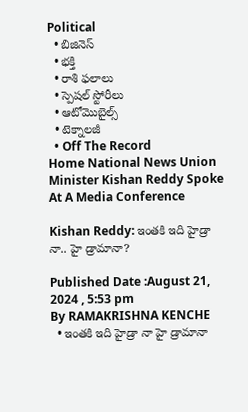Political
  • బిజినెస్‌
  • భక్తి
  • రాశి ఫలాలు
  • స్పెషల్‌ స్టోరీలు
  • ఆటోమొబైల్స్
  • టెక్నాలజీ
  • Off The Record
Home National News Union Minister Kishan Reddy Spoke At A Media Conference

Kishan Reddy: ఇంతకి ఇది హైడ్రా నా.. హై డ్రామానా?

Published Date :August 21, 2024 , 5:53 pm
By RAMAKRISHNA KENCHE
  • ఇంతకి ఇది హైడ్రా నా హై డ్రామానా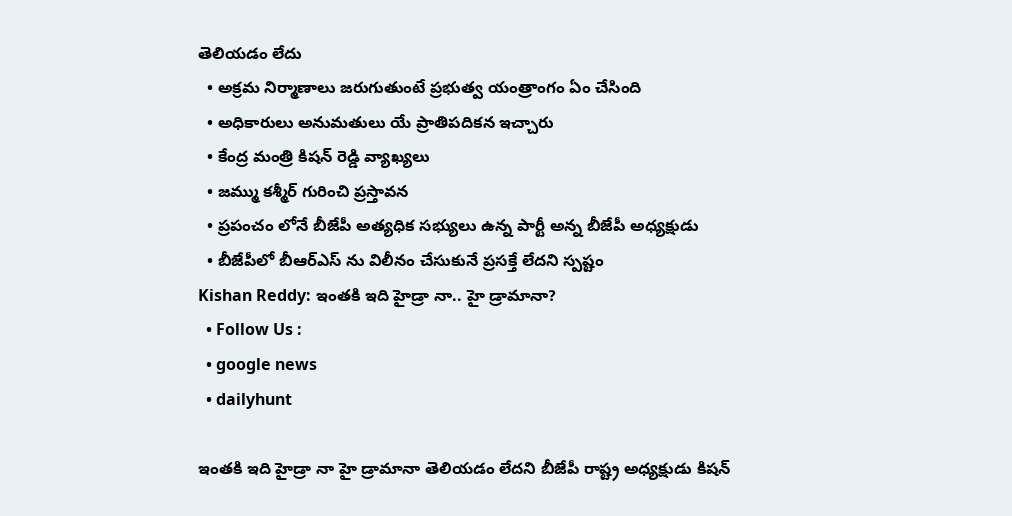తెలియడం లేదు
  • అక్రమ నిర్మాణాలు జరుగుతుంటే ప్రభుత్వ యంత్రాంగం ఏం చేసింది
  • అధికారులు అనుమతులు యే ప్రాతిపదికన ఇచ్చారు
  • కేంద్ర మంత్రి కిషన్ రెడ్డి వ్యాఖ్యలు
  • జమ్ము కశ్మీర్ గురించి ప్రస్తావన
  • ప్రపంచం లోనే బీజేపీ అత్యధిక సభ్యులు ఉన్న పార్టీ అన్న బీజేపీ అధ్యక్షుడు
  • బీజేపీలో బీఆర్ఎస్ ను విలీనం చేసుకునే ప్రసక్తే లేదని స్పష్టం
Kishan Reddy: ఇంతకి ఇది హైడ్రా నా.. హై డ్రామానా?
  • Follow Us :
  • google news
  • dailyhunt

ఇంతకి ఇది హైడ్రా నా హై డ్రామానా తెలియడం లేదని బీజేపీ రాష్ట్ర అధ్యక్షుడు కిషన్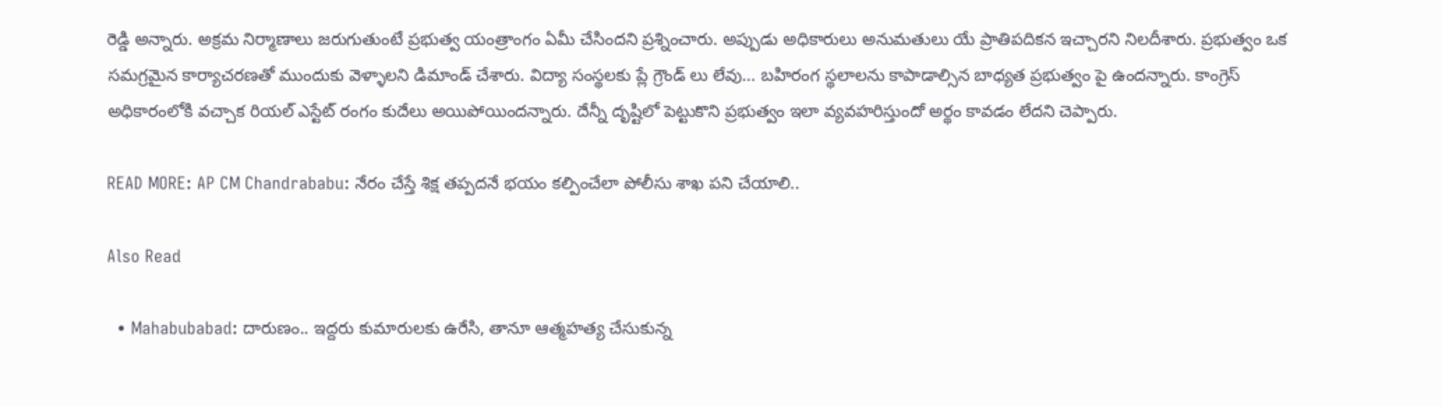రెడ్డి అన్నారు. అక్రమ నిర్మాణాలు జరుగుతుంటే ప్రభుత్వ యంత్రాంగం ఏమీ చేసిందని ప్రశ్నించారు. అప్పుడు అధికారులు అనుమతులు యే ప్రాతిపదికన ఇచ్చారని నిలదీశారు. ప్రభుత్వం ఒక సమగ్రమైన కార్యాచరణతో ముందుకు వెళ్ళాలని డిమాండ్ చేశారు. విద్యా సంస్థలకు ప్లే గ్రౌండ్ లు లేవు… బహిరంగ స్థలాలను కాపాడాల్సిన బాధ్యత ప్రభుత్వం పై ఉందన్నారు. కాంగ్రెస్ అధికారంలోకి వచ్చాక రియల్ ఎస్టేట్ రంగం కుదేలు అయిపోయిందన్నారు. దేన్నీ దృష్టిలో పెట్టుకొని ప్రభుత్వం ఇలా వ్యవహరిస్తుందో అర్థం కావడం లేదని చెప్పారు.

READ MORE: AP CM Chandrababu: నేరం చేస్తే శిక్ష తప్పదనే భయం కల్పించేలా పోలీసు శాఖ పని చేయాలి..

Also Read

  • Mahabubabad: దారుణం.. ఇద్దరు కుమారులకు ఉరేసి, తానూ ఆత్మహత్య చేసుకున్న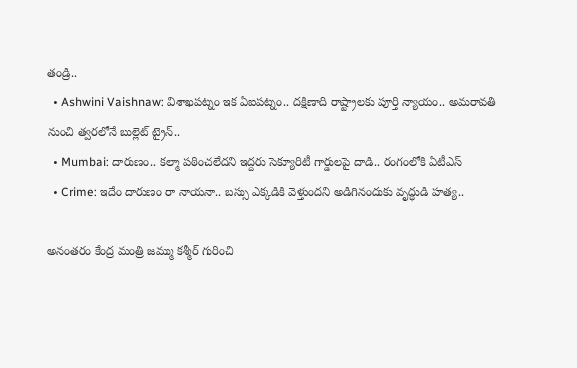తండ్రి..
  • Ashwini Vaishnaw: విశాఖపట్నం ఇక ఏఐపట్నం.. దక్షిణాది రాష్ట్రాలకు పూర్తి న్యాయం.. అమరావతి నుంచి త్వరలోనే బుల్లెట్ ట్రైన్..
  • Mumbai: దారుణం.. కల్మా పఠించలేదని ఇద్దరు సెక్యూరిటీ గార్డులపై దాడి.. రంగంలోకి ఏటీఎస్
  • Crime: ఇదేం దారుణం రా నాయనా.. బస్సు ఎక్కడికి వెళ్తుందని అడిగినందుకు వృద్ధుడి హత్య..

అనంతరం కేంద్ర మంత్రి జమ్ము కశ్మీర్ గురించి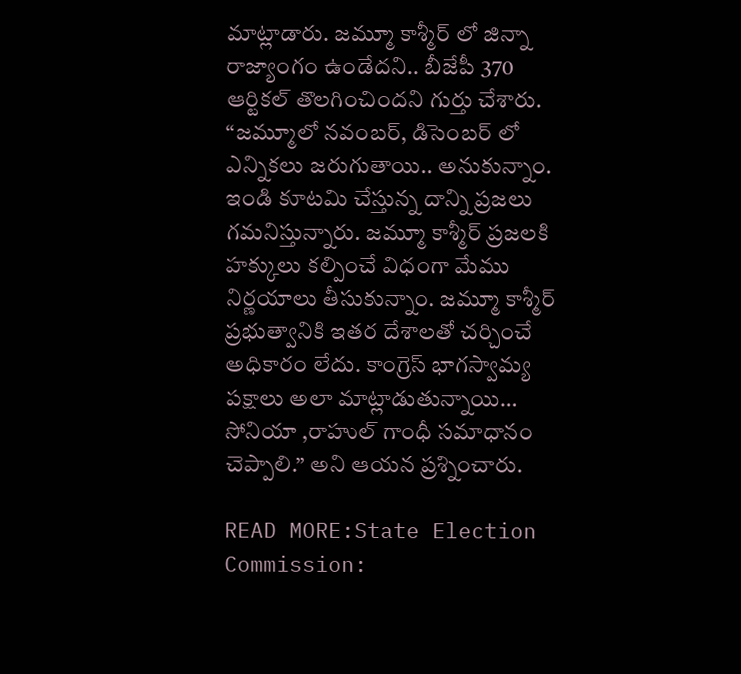మాట్లాడారు. జమ్మూ కాశ్మీర్ లో జిన్నా రాజ్యాంగం ఉండేదని.. బీజేపీ 370 ఆర్టికల్ తొలగించిందని గుర్తు చేశారు. “జమ్మూలో నవంబర్, డిసెంబర్ లో ఎన్నికలు జరుగుతాయి.. అనుకున్నాం. ఇండి కూటమి చేస్తున్న దాన్ని ప్రజలు గమనిస్తున్నారు. జమ్మూ కాశ్మీర్ ప్రజలకి హక్కులు కల్పించే విధంగా మేము నిర్ణయాలు తీసుకున్నాం. జమ్మూ కాశ్మీర్ ప్రభుత్వానికి ఇతర దేశాలతో చర్చించే అధికారం లేదు. కాంగ్రెస్ భాగస్వామ్య పక్షాలు అలా మాట్లాడుతున్నాయి… సోనియా ,రాహుల్ గాంధీ సమాధానం చెప్పాలి.” అని ఆయన ప్రశ్నించారు.

READ MORE:State Election Commission: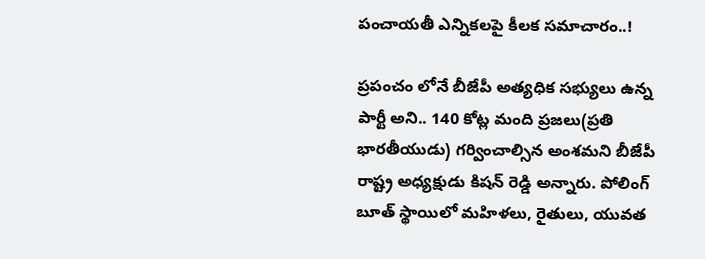పంచాయతీ ఎన్నికలపై కీలక సమాచారం..!

ప్రపంచం లోనే బీజేపీ అత్యధిక సభ్యులు ఉన్న పార్టీ అని.. 140 కోట్ల మంది ప్రజలు(ప్రతి భారతీయుడు) గర్వించాల్సిన అంశమని బీజేపీ రాష్ట్ర అధ్యక్షుడు కిషన్ రెడ్డి అన్నారు. పోలింగ్ బూత్ స్థాయిలో మహిళలు, రైతులు, యువత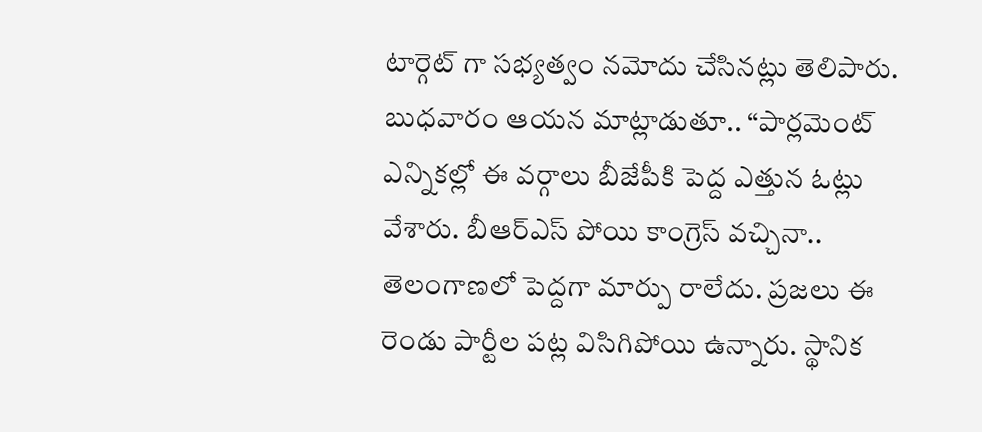టార్గెట్ గా సభ్యత్వం నమోదు చేసినట్లు తెలిపారు. బుధవారం ఆయన మాట్లాడుతూ.. “పార్లమెంట్ ఎన్నికల్లో ఈ వర్గాలు బీజేపీకి పెద్ద ఎత్తున ఓట్లు వేశారు. బీఆర్ఎస్ పోయి కాంగ్రెస్ వచ్చినా.. తెలంగాణలో పెద్దగా మార్పు రాలేదు. ప్రజలు ఈ రెండు పార్టీల పట్ల విసిగిపోయి ఉన్నారు. స్థానిక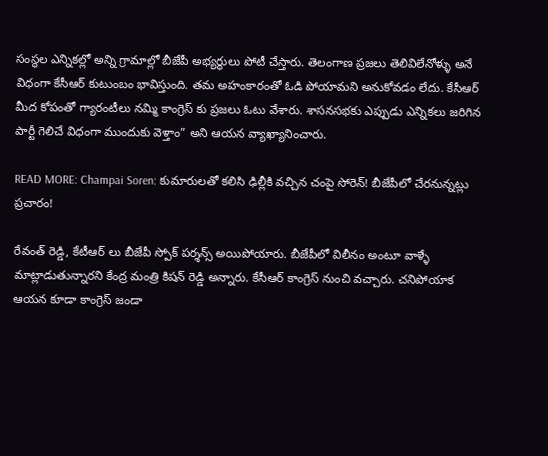సంస్థల ఎన్నికల్లో అన్ని గ్రామాల్లో బీజేపీ అభ్యర్థులు పోటీ చేస్తారు. తెలంగాణ ప్రజలు తెలివిలేనోళ్ళు అనే విధంగా కేసీఆర్ కుటుంబం భావిస్తుంది. తమ అహంకారంతో ఓడి పోయామని అనుకోవడం లేదు. కేసీఆర్ మీద కోపంతో గ్యారంటీలు నమ్మి కాంగ్రెస్ కు ప్రజలు ఓటు వేశారు. శాసనసభకు ఎప్పుడు ఎన్నికలు జరిగిన పార్టీ గెలిచే విధంగా ముందుకు వెళ్తాం” అని ఆయన వ్యాఖ్యానించారు.

READ MORE: Champai Soren: కుమారులతో కలిసి ఢిల్లీకి వచ్చిన చంపై సోరెన్! బీజేపీలో చేరనున్నట్లు ప్రచారం!

రేవంత్ రెడ్డి, కేటీఆర్ లు బీజేపీ స్పోక్ పర్శన్స్ అయిపోయారు. బీజేపీలో విలీనం అంటూ వాళ్ళే మాట్లాడుతున్నారని కేంద్ర మంత్రి కిషన్ రెడ్డి అన్నారు. కేసీఆర్ కాంగ్రెస్ నుంచి వచ్చారు. చనిపోయాక ఆయన కూడా కాంగ్రెస్ జండా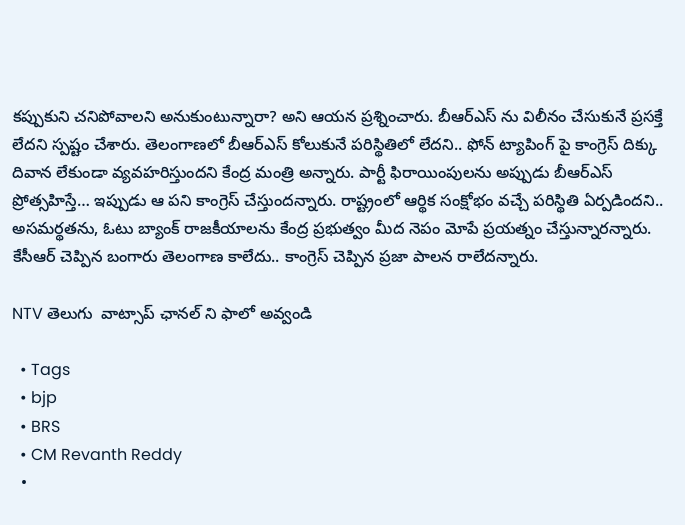కప్పుకుని చనిపోవాలని అనుకుంటున్నారా? అని ఆయన ప్రశ్నించారు. బీఆర్ఎస్ ను విలీనం చేసుకునే ప్రసక్తే లేదని స్పష్టం చేశారు. తెలంగాణలో బీఆర్ఎస్ కోలుకునే పరిస్థితిలో లేదని.. ఫోన్ ట్యాపింగ్ పై కాంగ్రెస్ దిక్కు దివాన లేకుండా వ్యవహరిస్తుందని కేంద్ర మంత్రి అన్నారు. పార్టీ ఫిరాయింపులను అప్పుడు బీఆర్ఎస్ ప్రోత్సహిస్తే… ఇప్పుడు ఆ పని కాంగ్రెస్ చేస్తుందన్నారు. రాష్ట్రంలో ఆర్థిక సంక్షోభం వచ్చే పరిస్థితి ఏర్పడిందని.. అసమర్థతను, ఓటు బ్యాంక్ రాజకీయాలను కేంద్ర ప్రభుత్వం మీద నెపం మోపే ప్రయత్నం చేస్తున్నారన్నారు. కేసీఆర్ చెప్పిన బంగారు తెలంగాణ కాలేదు.. కాంగ్రెస్ చెప్పిన ప్రజా పాలన రాలేదన్నారు.

NTV తెలుగు  వాట్సాప్ ఛానల్ ని ఫాలో అవ్వండి

  • Tags
  • bjp
  • BRS
  • CM Revanth Reddy
  •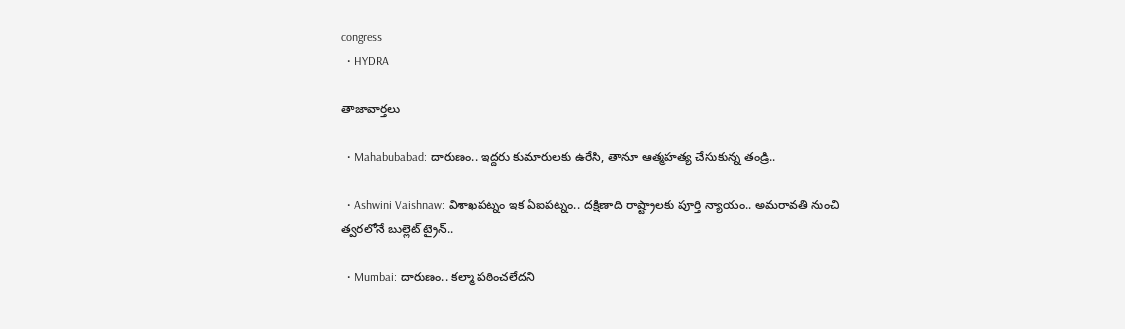congress
  • HYDRA

తాజావార్తలు

  • Mahabubabad: దారుణం.. ఇద్దరు కుమారులకు ఉరేసి, తానూ ఆత్మహత్య చేసుకున్న తండ్రి..

  • Ashwini Vaishnaw: విశాఖపట్నం ఇక ఏఐపట్నం.. దక్షిణాది రాష్ట్రాలకు పూర్తి న్యాయం.. అమరావతి నుంచి త్వరలోనే బుల్లెట్ ట్రైన్..

  • Mumbai: దారుణం.. కల్మా పఠించలేదని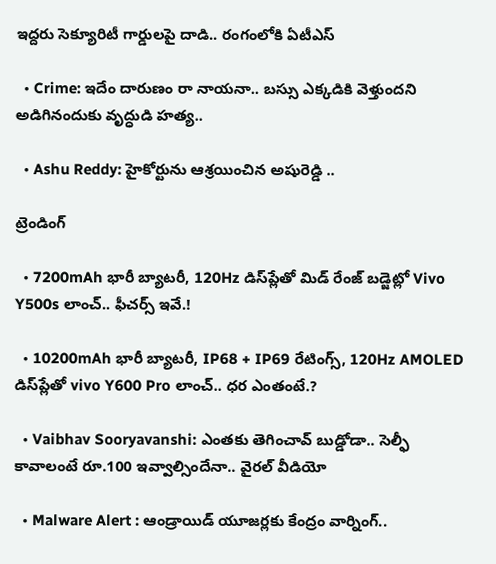ఇద్దరు సెక్యూరిటీ గార్డులపై దాడి.. రంగంలోకి ఏటీఎస్

  • Crime: ఇదేం దారుణం రా నాయనా.. బస్సు ఎక్కడికి వెళ్తుందని అడిగినందుకు వృద్ధుడి హత్య..

  • Ashu Reddy: హైకోర్టును ఆశ్రయించిన అషురెడ్డి ..

ట్రెండింగ్‌

  • 7200mAh భారీ బ్యాటరీ, 120Hz డిస్‌ప్లేతో మిడ్ రేంజ్ బడ్జెట్లో Vivo Y500s లాంచ్.. ఫీచర్స్ ఇవే.!

  • 10200mAh భారీ బ్యాటరీ, IP68 + IP69 రేటింగ్స్‌, 120Hz AMOLED డిస్‌ప్లేతో vivo Y600 Pro లాంచ్.. ధర ఎంతంటే.?

  • Vaibhav Sooryavanshi: ఎంతకు తెగించావ్ బుడ్డోడా.. సెల్ఫీ కావాలంటే రూ.100 ఇవ్వాల్సిందేనా.. వైరల్ వీడియో

  • Malware Alert : ఆండ్రాయిడ్ యూజర్లకు కేంద్రం వార్నింగ్..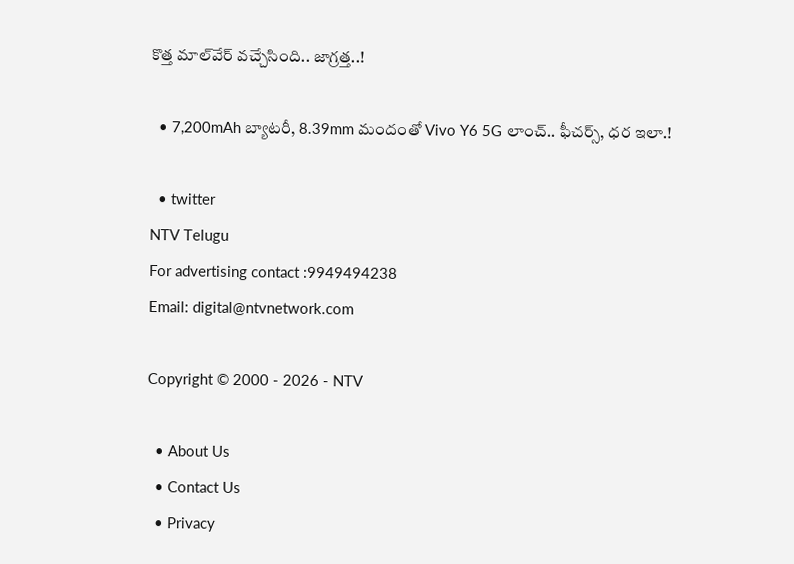కొత్త మాల్‌వేర్ వచ్చేసింది.. జాగ్రత్త..!

  • 7,200mAh బ్యాటరీ, 8.39mm మందంతో Vivo Y6 5G లాంచ్.. ఫీచర్స్, ధర ఇలా.!

  • twitter
NTV Telugu
For advertising contact :9949494238
Email: digital@ntvnetwork.com

Copyright © 2000 - 2026 - NTV

  • About Us
  • Contact Us
  • Privacy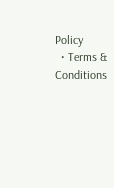Policy
  • Terms & Conditions